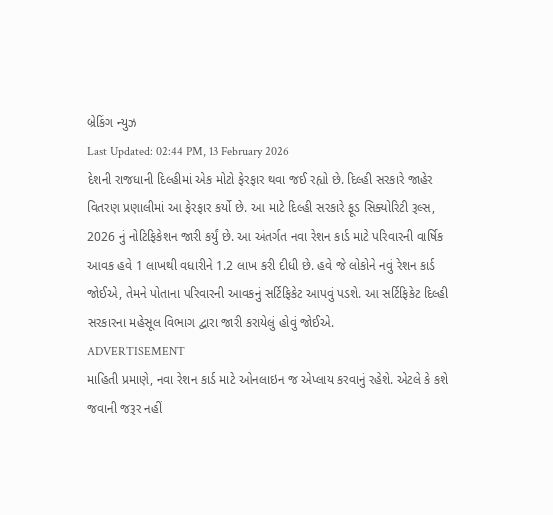બ્રેકિંગ ન્યુઝ
Last Updated: 02:44 PM, 13 February 2026
દેશની રાજધાની દિલ્હીમાં એક મોટો ફેરફાર થવા જઈ રહ્યો છે. દિલ્હી સરકારે જાહેર વિતરણ પ્રણાલીમાં આ ફેરફાર કર્યો છે. આ માટે દિલ્હી સરકારે ફૂડ સિક્યોરિટી રૂલ્સ, 2026 નું નોટિફિકેશન જારી કર્યું છે. આ અંતર્ગત નવા રેશન કાર્ડ માટે પરિવારની વાર્ષિક આવક હવે 1 લાખથી વધારીને 1.2 લાખ કરી દીધી છે. હવે જે લોકોને નવું રેશન કાર્ડ જોઈએ, તેમને પોતાના પરિવારની આવકનું સર્ટિફિકેટ આપવું પડશે. આ સર્ટિફિકેટ દિલ્હી સરકારના મહેસૂલ વિભાગ દ્વારા જારી કરાયેલું હોવું જોઈએ.
ADVERTISEMENT
માહિતી પ્રમાણે, નવા રેશન કાર્ડ માટે ઓનલાઇન જ એપ્લાય કરવાનું રહેશે. એટલે કે કશે જવાની જરૂર નહીં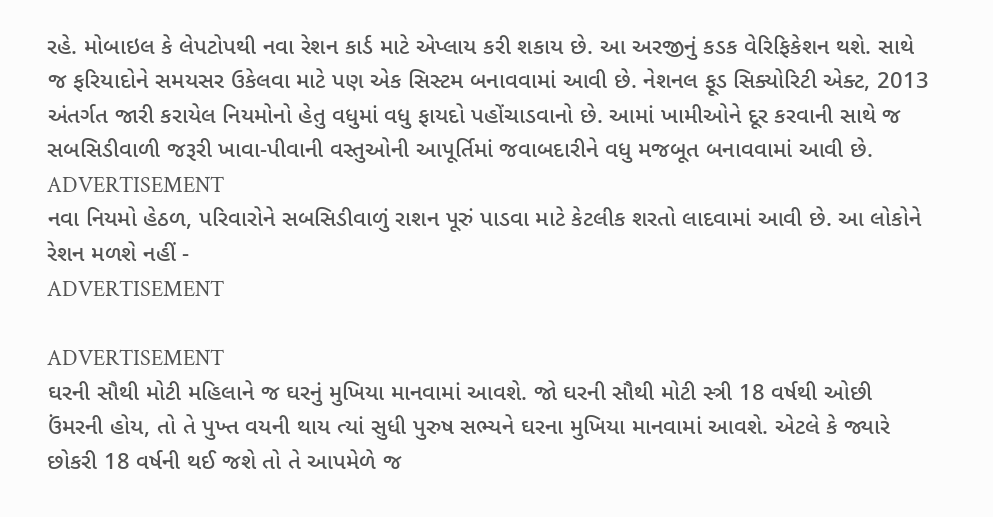રહે. મોબાઇલ કે લેપટોપથી નવા રેશન કાર્ડ માટે એપ્લાય કરી શકાય છે. આ અરજીનું કડક વેરિફિકેશન થશે. સાથે જ ફરિયાદોને સમયસર ઉકેલવા માટે પણ એક સિસ્ટમ બનાવવામાં આવી છે. નેશનલ ફૂડ સિક્યોરિટી એક્ટ, 2013 અંતર્ગત જારી કરાયેલ નિયમોનો હેતુ વધુમાં વધુ ફાયદો પહોંચાડવાનો છે. આમાં ખામીઓને દૂર કરવાની સાથે જ સબસિડીવાળી જરૂરી ખાવા-પીવાની વસ્તુઓની આપૂર્તિમાં જવાબદારીને વધુ મજબૂત બનાવવામાં આવી છે.
ADVERTISEMENT
નવા નિયમો હેઠળ, પરિવારોને સબસિડીવાળું રાશન પૂરું પાડવા માટે કેટલીક શરતો લાદવામાં આવી છે. આ લોકોને રેશન મળશે નહીં -
ADVERTISEMENT

ADVERTISEMENT
ઘરની સૌથી મોટી મહિલાને જ ઘરનું મુખિયા માનવામાં આવશે. જો ઘરની સૌથી મોટી સ્ત્રી 18 વર્ષથી ઓછી ઉંમરની હોય, તો તે પુખ્ત વયની થાય ત્યાં સુધી પુરુષ સભ્યને ઘરના મુખિયા માનવામાં આવશે. એટલે કે જ્યારે છોકરી 18 વર્ષની થઈ જશે તો તે આપમેળે જ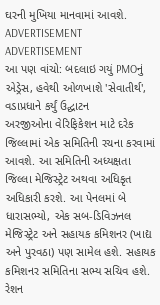ઘરની મુખિયા માનવામાં આવશે.
ADVERTISEMENT
ADVERTISEMENT
આ પણ વાંચો: બદલાઇ ગયું PMOનું એડ્રેસ, હવેથી ઓળખાશે 'સેવાતીર્થ', વડાપ્રધાને કર્યું ઉદ્ઘાટન
અરજીઓના વેરિફિકેશન માટે દરેક જિલ્લામાં એક સમિતિની રચના કરવામાં આવશે. આ સમિતિની અધ્યક્ષતા જિલ્લા મેજિસ્ટ્રેટ અથવા અધિકૃત અધિકારી કરશે. આ પેનલમાં બે ધારાસભ્યો, એક સબ-ડિવિઝનલ મેજિસ્ટ્રેટ અને સહાયક કમિશનર (ખાદ્ય અને પુરવઠા) પણ સામેલ હશે. સહાયક કમિશનર સમિતિના સભ્ય સચિવ હશે.
રેશન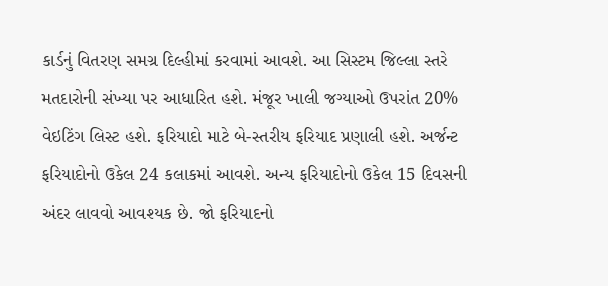કાર્ડનું વિતરણ સમગ્ર દિલ્હીમાં કરવામાં આવશે. આ સિસ્ટમ જિલ્લા સ્તરે મતદારોની સંખ્યા પર આધારિત હશે. મંજૂર ખાલી જગ્યાઓ ઉપરાંત 20% વેઇટિંગ લિસ્ટ હશે. ફરિયાદો માટે બે-સ્તરીય ફરિયાદ પ્રણાલી હશે. અર્જન્ટ ફરિયાદોનો ઉકેલ 24 કલાકમાં આવશે. અન્ય ફરિયાદોનો ઉકેલ 15 દિવસની અંદર લાવવો આવશ્યક છે. જો ફરિયાદનો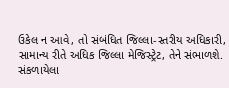ઉકેલ ન આવે, તો સંબંધિત જિલ્લા-સ્તરીય અધિકારી, સામાન્ય રીતે અધિક જિલ્લા મેજિસ્ટ્રેટ, તેને સંભાળશે.
સંકળાયેલા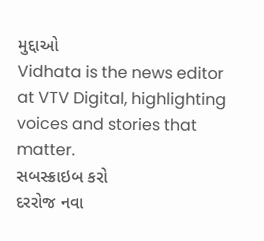મુદ્દાઓ
Vidhata is the news editor at VTV Digital, highlighting voices and stories that matter.
સબસ્ક્રાઇબ કરો
દરરોજ નવા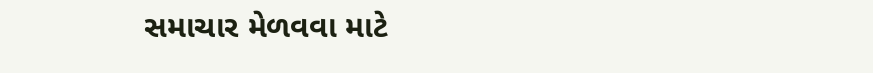સમાચાર મેળવવા માટે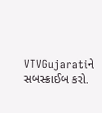VTVGujaratiને સબસ્ક્રાઈબ કરો.